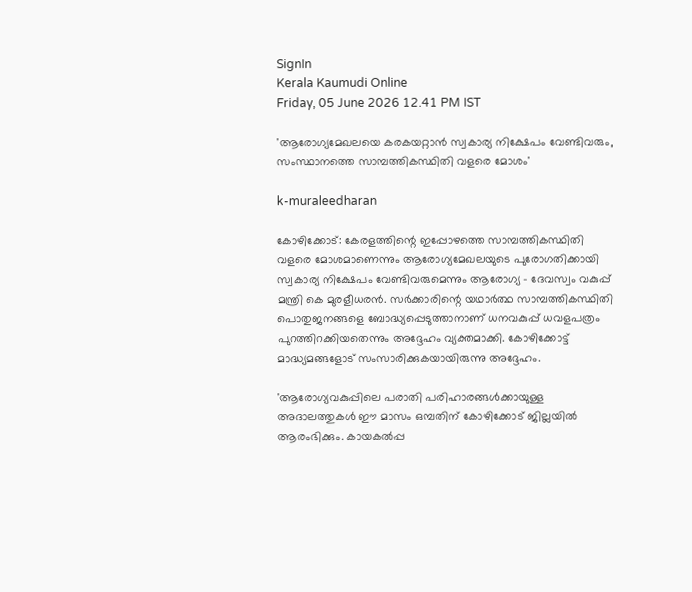SignIn
Kerala Kaumudi Online
Friday, 05 June 2026 12.41 PM IST

'ആരോഗ്യമേഖലയെ കരകയറ്റാൻ സ്വകാര്യ നിക്ഷേപം വേണ്ടിവരും, സംസ്ഥാനത്തെ സാമ്പത്തികസ്ഥിതി വളരെ മോശം'

k-muraleedharan

കോഴിക്കോട്: കേരളത്തിന്റെ ഇപ്പോഴത്തെ സാമ്പത്തികസ്ഥിതി വളരെ മോശമാണെന്നും ആരോഗ്യമേഖലയുടെ പുരോഗതിക്കായി സ്വകാര്യ നിക്ഷേപം വേണ്ടിവരുമെന്നും ആരോഗ്യ - ദേവസ്വം വകുപ്പ് മന്ത്രി കെ മുരളീധരൻ. സർക്കാരിന്റെ യഥാർത്ഥ സാമ്പത്തികസ്ഥിതി പൊതുജനങ്ങളെ ബോദ്ധ്യപ്പെടുത്താനാണ് ധനവകുപ്പ് ധവളപത്രം പുറത്തിറക്കിയതെന്നും അദ്ദേഹം വ്യക്തമാക്കി. കോഴിക്കോട്ട് മാദ്ധ്യമങ്ങളോട് സംസാരിക്കുകയായിരുന്നു അദ്ദേഹം.

'ആരോഗ്യവകുപ്പിലെ പരാതി പരിഹാരങ്ങൾക്കായുള്ള അദാലത്തുകൾ ഈ മാസം ഒമ്പതിന് കോഴിക്കോട് ജില്ലയിൽ ആരംഭിക്കും. കായകൽപ്പ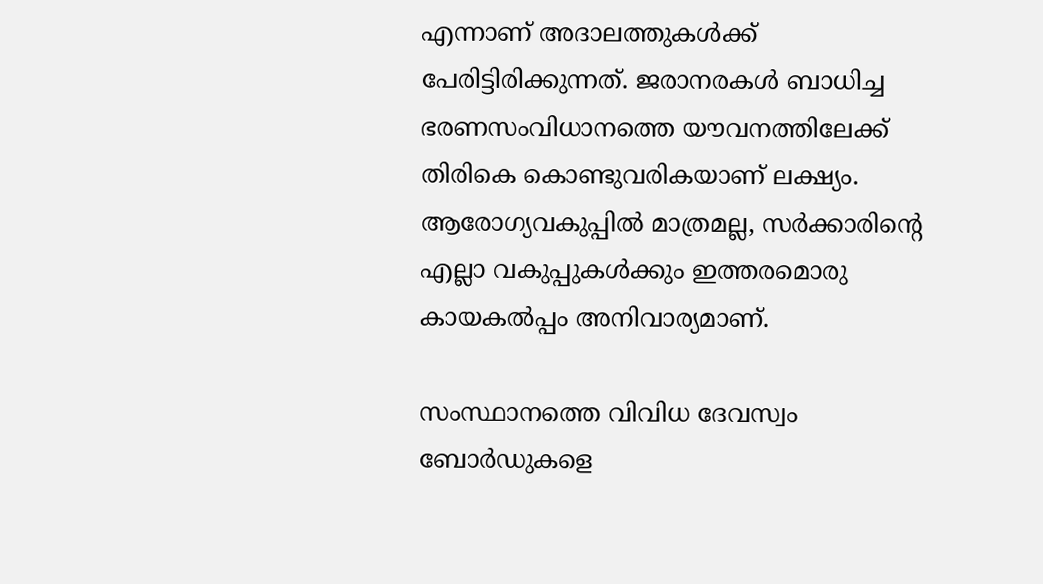എന്നാണ് അദാലത്തുകൾക്ക് പേരിട്ടിരിക്കുന്നത്. ജരാനരകൾ ബാധിച്ച ഭരണസംവിധാനത്തെ യൗവനത്തിലേക്ക് തിരികെ കൊണ്ടുവരികയാണ് ലക്ഷ്യം. ആരോഗ്യവകുപ്പിൽ മാത്രമല്ല, സർക്കാരിന്റെ എല്ലാ വകുപ്പുകൾക്കും ഇത്തരമൊരു കായകൽപ്പം അനിവാര്യമാണ്.

സംസ്ഥാനത്തെ വിവിധ ദേവസ്വം ബോർഡുകളെ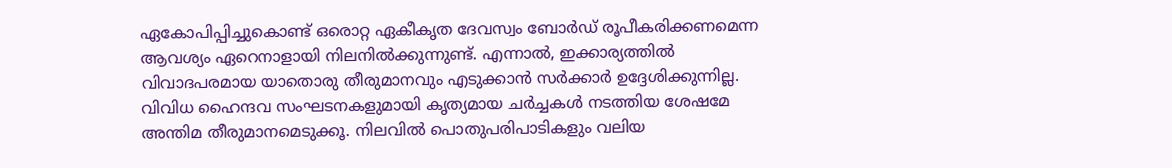ഏകോപിപ്പിച്ചുകൊണ്ട് ഒരൊറ്റ ഏകീകൃത ദേവസ്വം ബോർഡ് രൂപീകരിക്കണമെന്ന ആവശ്യം ഏറെനാളായി നിലനിൽക്കുന്നുണ്ട്. എന്നാൽ, ഇക്കാര്യത്തിൽ വിവാദപരമായ യാതൊരു തീരുമാനവും എടുക്കാൻ സർക്കാർ ഉദ്ദേശിക്കുന്നില്ല. വിവിധ ഹൈന്ദവ സംഘടനകളുമായി കൃത്യമായ ചർച്ചകൾ നടത്തിയ ശേഷമേ അന്തിമ തീരുമാനമെടുക്കൂ. നിലവിൽ പൊതുപരിപാടികളും വലിയ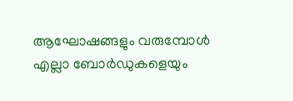ആഘോഷങ്ങളും വരുമ്പോൾ എല്ലാ ബോർഡുകളെയും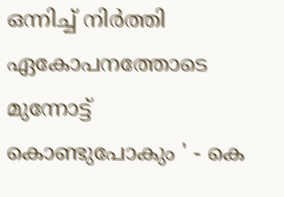ഒന്നിച്ച് നിർത്തി ഏകോപനത്തോടെ മുന്നോട്ട് കൊണ്ടുപോകും ' - കെ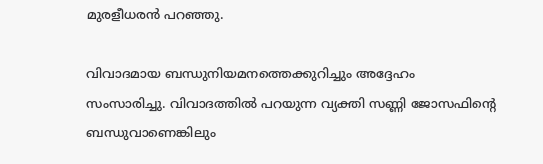മുരളീധരൻ പറഞ്ഞു.

വിവാദമായ ബന്ധുനിയമനത്തെക്കുറിച്ചും അദ്ദേഹം സംസാരിച്ചു. വിവാദത്തിൽ പറയുന്ന വ്യക്തി സണ്ണി ജോസഫിന്റെ ബന്ധുവാണെങ്കിലും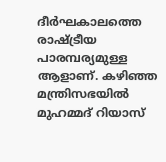ദീർഘകാലത്തെ രാഷ്‌ട്രീയ പാരമ്പര്യമുള്ള ആളാണ്. കഴിഞ്ഞ മന്ത്രിസഭയിൽ മുഹമ്മദ് റിയാസ്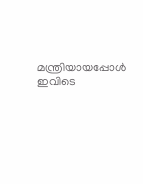മന്ത്രിയായപ്പോൾ ഇവിടെ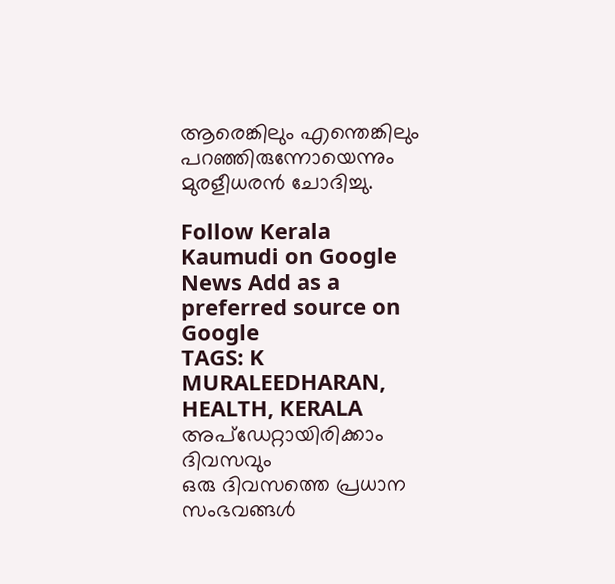ആരെങ്കിലും എന്തെങ്കിലും പറഞ്ഞിരുന്നോയെന്നും മുരളീധരൻ ചോദിച്ചു.

Follow Kerala Kaumudi on Google News Add as a preferred source on Google
TAGS: K MURALEEDHARAN, HEALTH, KERALA
അപ്ഡേറ്റായിരിക്കാം ദിവസവും
ഒരു ദിവസത്തെ പ്രധാന സംഭവങ്ങൾ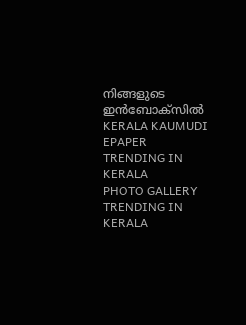നിങ്ങളുടെ ഇൻബോക്സിൽ
KERALA KAUMUDI EPAPER
TRENDING IN KERALA
PHOTO GALLERY
TRENDING IN KERALA